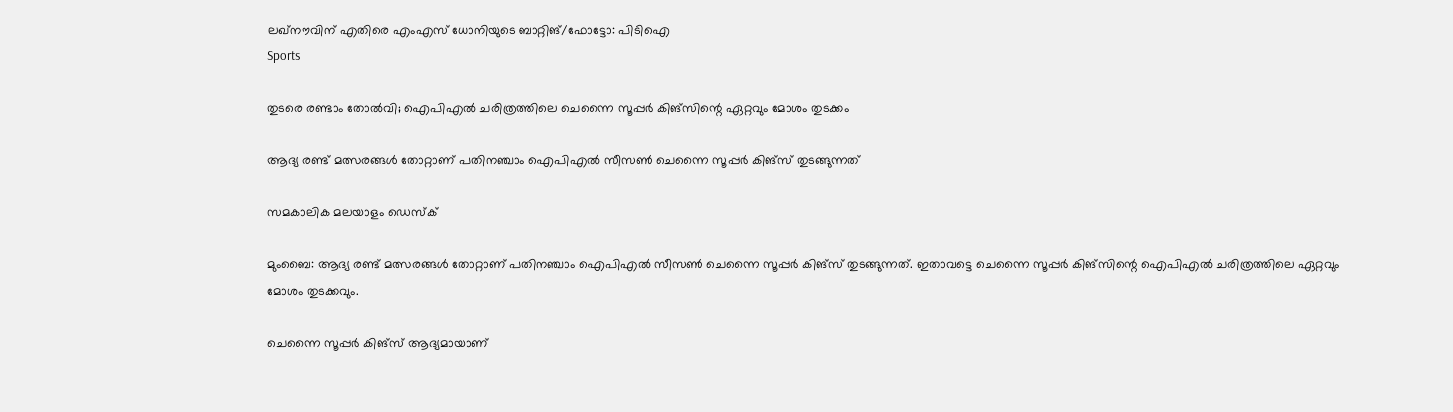ലഖ്‌നൗവിന് എതിരെ എംഎസ് ധോനിയുടെ ബാറ്റിങ്/ഫോട്ടോ: പിടിഐ
Sports

തുടരെ രണ്ടാം തോല്‍വി; ഐപിഎല്‍ ചരിത്രത്തിലെ ചെന്നൈ സൂപ്പര്‍ കിങ്‌സിന്റെ ഏറ്റവും മോശം തുടക്കം

ആദ്യ രണ്ട് മത്സരങ്ങള്‍ തോറ്റാണ് പതിനഞ്ചാം ഐപിഎല്‍ സീസണ്‍ ചെന്നൈ സൂപ്പര്‍ കിങ്‌സ് തുടങ്ങുന്നത്

സമകാലിക മലയാളം ഡെസ്ക്

മുംബൈ: ആദ്യ രണ്ട് മത്സരങ്ങള്‍ തോറ്റാണ് പതിനഞ്ചാം ഐപിഎല്‍ സീസണ്‍ ചെന്നൈ സൂപ്പര്‍ കിങ്‌സ് തുടങ്ങുന്നത്. ഇതാവട്ടെ ചെന്നൈ സൂപ്പര്‍ കിങ്‌സിന്റെ ഐപിഎല്‍ ചരിത്രത്തിലെ ഏറ്റവും മോശം തുടക്കവും.

ചെന്നൈ സൂപ്പര്‍ കിങ്‌സ് ആദ്യമായാണ്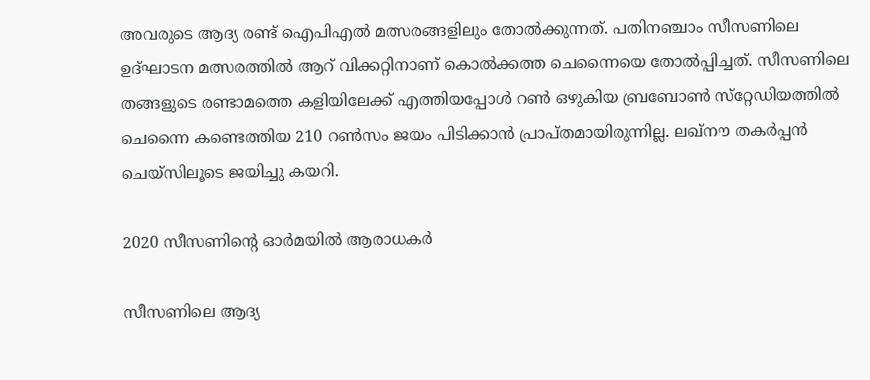അവരുടെ ആദ്യ രണ്ട് ഐപിഎല്‍ മത്സരങ്ങളിലും തോല്‍ക്കുന്നത്. പതിനഞ്ചാം സീസണിലെ ഉദ്ഘാടന മത്സരത്തില്‍ ആറ് വിക്കറ്റിനാണ് കൊല്‍ക്കത്ത ചെന്നൈയെ തോല്‍പ്പിച്ചത്. സീസണിലെ തങ്ങളുടെ രണ്ടാമത്തെ കളിയിലേക്ക് എത്തിയപ്പോള്‍ റണ്‍ ഒഴുകിയ ബ്രബോണ്‍ സ്‌റ്റേഡിയത്തില്‍ ചെന്നൈ കണ്ടെത്തിയ 210 റണ്‍സം ജയം പിടിക്കാന്‍ പ്രാപ്തമായിരുന്നില്ല. ലഖ്‌നൗ തകര്‍പ്പന്‍ ചെയ്‌സിലൂടെ ജയിച്ചു കയറി.

2020 സീസണിന്റെ ഓര്‍മയില്‍ ആരാധകര്‍

സീസണിലെ ആദ്യ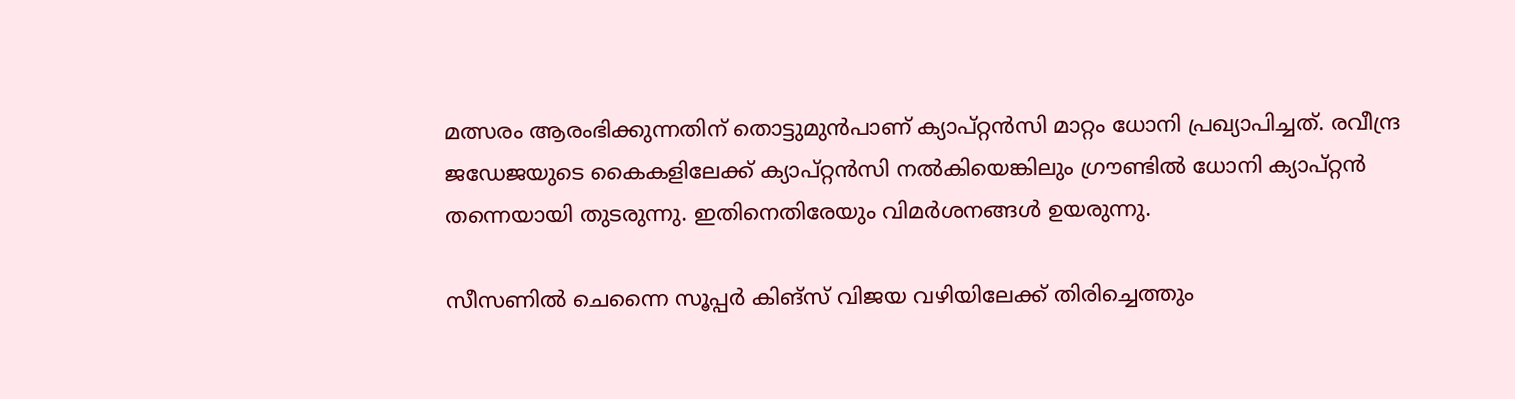മത്സരം ആരംഭിക്കുന്നതിന് തൊട്ടുമുന്‍പാണ് ക്യാപ്റ്റന്‍സി മാറ്റം ധോനി പ്രഖ്യാപിച്ചത്. രവീന്ദ്ര ജഡേജയുടെ കൈകളിലേക്ക് ക്യാപ്റ്റന്‍സി നല്‍കിയെങ്കിലും ഗ്രൗണ്ടില്‍ ധോനി ക്യാപ്റ്റന്‍ തന്നെയായി തുടരുന്നു. ഇതിനെതിരേയും വിമര്‍ശനങ്ങള്‍ ഉയരുന്നു.

സീസണില്‍ ചെന്നൈ സൂപ്പര്‍ കിങ്‌സ് വിജയ വഴിയിലേക്ക് തിരിച്ചെത്തും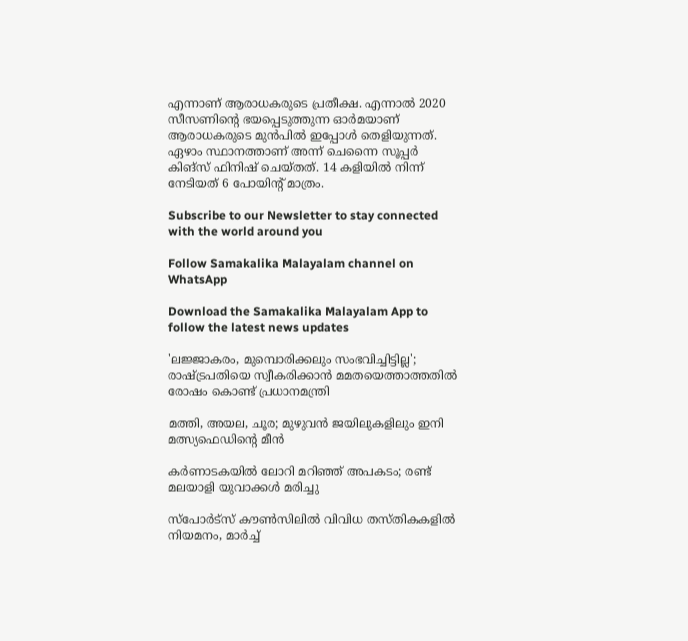എന്നാണ് ആരാധകരുടെ പ്രതീക്ഷ. എന്നാല്‍ 2020 സീസണിന്റെ ഭയപ്പെടുത്തുന്ന ഓര്‍മയാണ് ആരാധകരുടെ മുന്‍പില്‍ ഇപ്പോള്‍ തെളിയുന്നത്. ഏഴാം സ്ഥാനത്താണ് അന്ന് ചെന്നൈ സൂപ്പര്‍ കിങ്‌സ് ഫിനിഷ് ചെയ്തത്. 14 കളിയില്‍ നിന്ന് നേടിയത് 6 പോയിന്റ് മാത്രം.

Subscribe to our Newsletter to stay connected with the world around you

Follow Samakalika Malayalam channel on WhatsApp

Download the Samakalika Malayalam App to follow the latest news updates

'ലജ്ജാകരം, മുമ്പൊരിക്കലും സംഭവിച്ചിട്ടില്ല'; രാഷ്ട്രപതിയെ സ്വീകരിക്കാന്‍ മമതയെത്താത്തതില്‍ രോഷം കൊണ്ട് പ്രധാനമന്ത്രി

മത്തി, അയല, ചൂര; മുഴുവന്‍ ജയിലുകളിലും ഇനി മത്സ്യഫെഡിന്റെ മീന്‍

കര്‍ണാടകയില്‍ ലോറി മറിഞ്ഞ് അപകടം; രണ്ട് മലയാളി യുവാക്കള്‍ മരിച്ചു

സ്‌പോർട്‌സ് കൗൺസിലിൽ വിവിധ തസ്തികകളിൽ നിയമനം, മാർച്ച്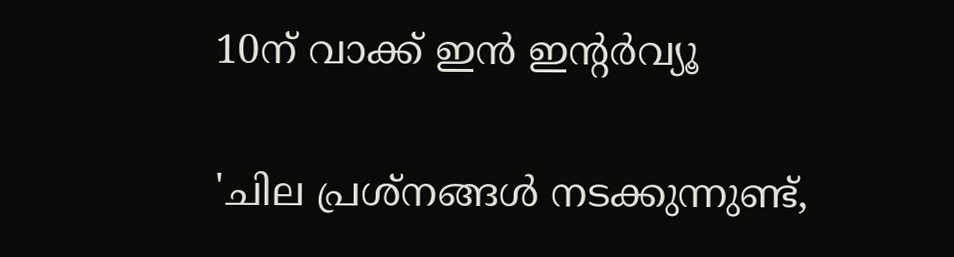10ന് വാക്ക് ഇൻ ഇന്റർവ്യൂ

'ചില പ്രശ്‌നങ്ങള്‍ നടക്കുന്നുണ്ട്,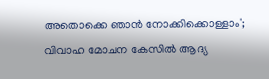അതൊക്കെ ഞാന്‍ നോക്കിക്കൊള്ളാം'; വിവാഹ മോചന കേസില്‍ ആദ്യ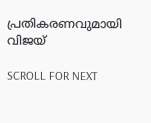പ്രതികരണവുമായി വിജയ്

SCROLL FOR NEXT